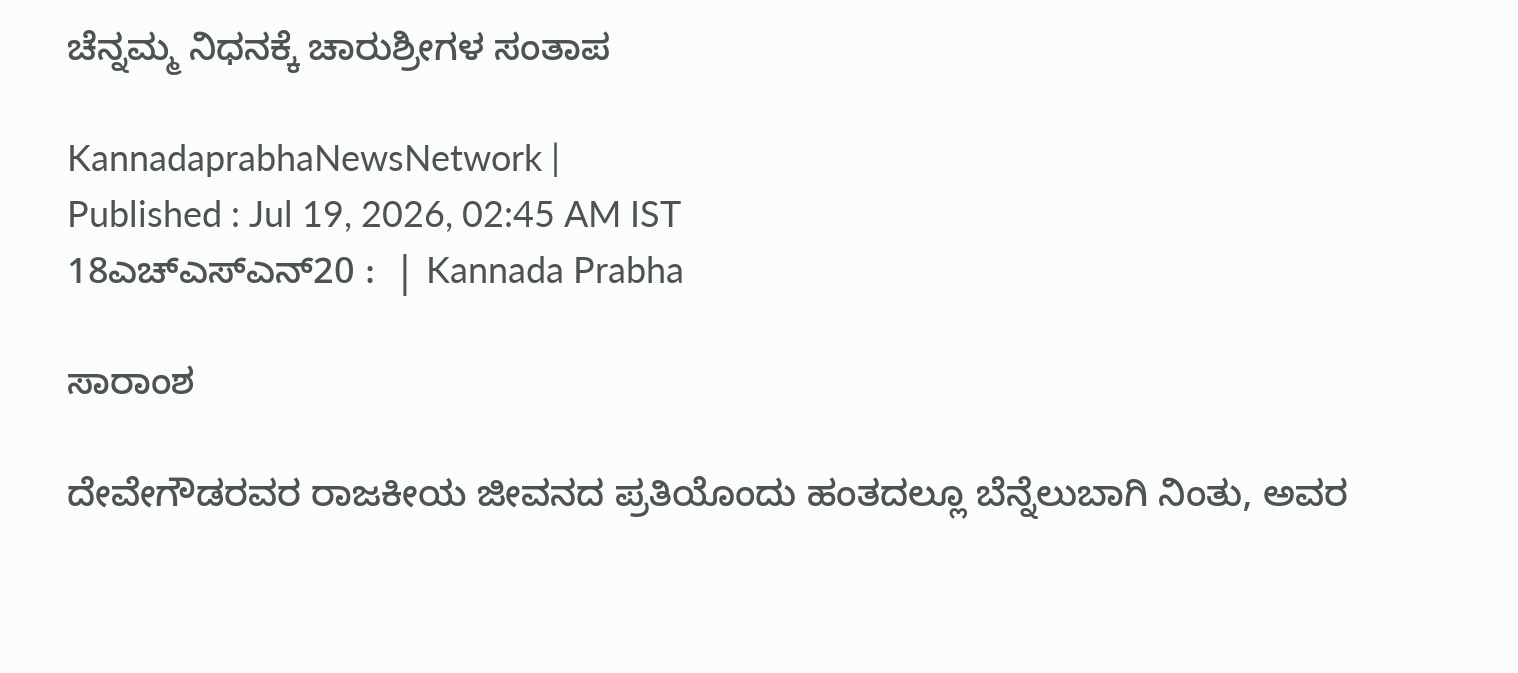ಚೆನ್ನಮ್ಮ ನಿಧನಕ್ಕೆ ಚಾರುಶ್ರೀಗಳ ಸಂತಾಪ

KannadaprabhaNewsNetwork |
Published : Jul 19, 2026, 02:45 AM IST
18ಎಚ್ಎಸ್ಎನ್20 :  | Kannada Prabha

ಸಾರಾಂಶ

ದೇವೇಗೌಡರವರ ರಾಜಕೀಯ ಜೀವನದ ಪ್ರತಿಯೊಂದು ಹಂತದಲ್ಲೂ ಬೆನ್ನೆಲುಬಾಗಿ ನಿಂತು, ಅವರ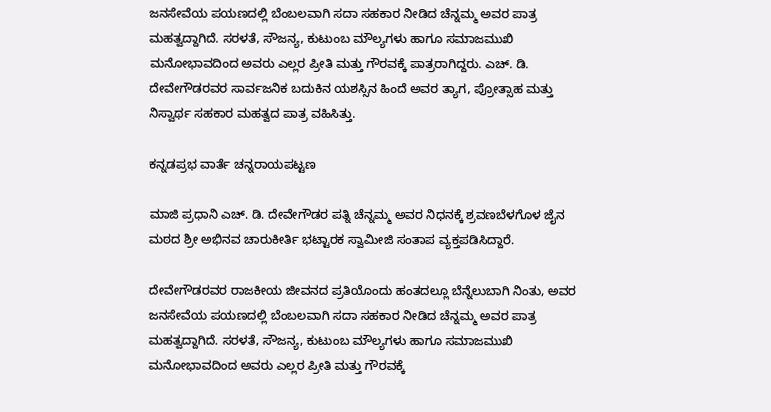ಜನಸೇವೆಯ ಪಯಣದಲ್ಲಿ ಬೆಂಬಲವಾಗಿ ಸದಾ ಸಹಕಾರ ನೀಡಿದ ಚೆನ್ನಮ್ಮ ಅವರ ಪಾತ್ರ ಮಹತ್ವದ್ದಾಗಿದೆ. ಸರಳತೆ, ಸೌಜನ್ಯ, ಕುಟುಂಬ ಮೌಲ್ಯಗಳು ಹಾಗೂ ಸಮಾಜಮುಖಿ ಮನೋಭಾವದಿಂದ ಅವರು ಎಲ್ಲರ ಪ್ರೀತಿ ಮತ್ತು ಗೌರವಕ್ಕೆ ಪಾತ್ರರಾಗಿದ್ದರು. ಎಚ್. ಡಿ. ದೇವೇಗೌಡರವರ ಸಾರ್ವಜನಿಕ ಬದುಕಿನ ಯಶಸ್ಸಿನ ಹಿಂದೆ ಅವರ ತ್ಯಾಗ, ಪ್ರೋತ್ಸಾಹ ಮತ್ತು ನಿಸ್ವಾರ್ಥ ಸಹಕಾರ ಮಹತ್ವದ ಪಾತ್ರ ವಹಿಸಿತ್ತು.

ಕನ್ನಡಪ್ರಭ ವಾರ್ತೆ ಚನ್ನರಾಯಪಟ್ಟಣ

ಮಾಜಿ ಪ್ರಧಾನಿ ಎಚ್. ಡಿ. ದೇವೇಗೌಡರ ಪತ್ನಿ ಚೆನ್ನಮ್ಮ ಅವರ ನಿಧನಕ್ಕೆ ಶ್ರವಣಬೆಳಗೊಳ ಜೈನ ಮಠದ ಶ್ರೀ ಅಭಿನವ ಚಾರುಕೀರ್ತಿ ಭಟ್ಟಾರಕ ಸ್ವಾಮೀಜಿ ಸಂತಾಪ ವ್ಯಕ್ತಪಡಿಸಿದ್ದಾರೆ.

ದೇವೇಗೌಡರವರ ರಾಜಕೀಯ ಜೀವನದ ಪ್ರತಿಯೊಂದು ಹಂತದಲ್ಲೂ ಬೆನ್ನೆಲುಬಾಗಿ ನಿಂತು, ಅವರ ಜನಸೇವೆಯ ಪಯಣದಲ್ಲಿ ಬೆಂಬಲವಾಗಿ ಸದಾ ಸಹಕಾರ ನೀಡಿದ ಚೆನ್ನಮ್ಮ ಅವರ ಪಾತ್ರ ಮಹತ್ವದ್ದಾಗಿದೆ. ಸರಳತೆ, ಸೌಜನ್ಯ, ಕುಟುಂಬ ಮೌಲ್ಯಗಳು ಹಾಗೂ ಸಮಾಜಮುಖಿ ಮನೋಭಾವದಿಂದ ಅವರು ಎಲ್ಲರ ಪ್ರೀತಿ ಮತ್ತು ಗೌರವಕ್ಕೆ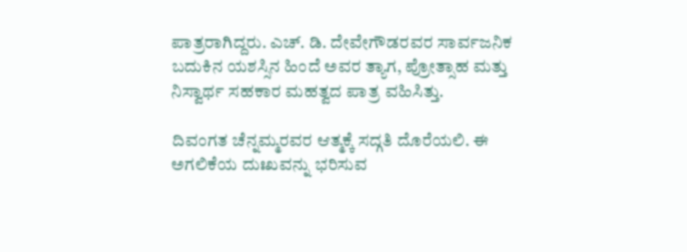ಪಾತ್ರರಾಗಿದ್ದರು. ಎಚ್. ಡಿ. ದೇವೇಗೌಡರವರ ಸಾರ್ವಜನಿಕ ಬದುಕಿನ ಯಶಸ್ಸಿನ ಹಿಂದೆ ಅವರ ತ್ಯಾಗ, ಪ್ರೋತ್ಸಾಹ ಮತ್ತು ನಿಸ್ವಾರ್ಥ ಸಹಕಾರ ಮಹತ್ವದ ಪಾತ್ರ ವಹಿಸಿತ್ತು.

ದಿವಂಗತ ಚೆನ್ನಮ್ಮರವರ ಆತ್ಮಕ್ಕೆ ಸದ್ಗತಿ ದೊರೆಯಲಿ. ಈ ಅಗಲಿಕೆಯ ದುಃಖವನ್ನು ಭರಿಸುವ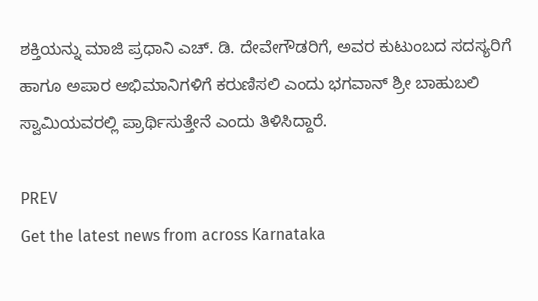ಶಕ್ತಿಯನ್ನು ಮಾಜಿ ಪ್ರಧಾನಿ ಎಚ್. ಡಿ. ದೇವೇಗೌಡರಿಗೆ, ಅವರ ಕುಟುಂಬದ ಸದಸ್ಯರಿಗೆ ಹಾಗೂ ಅಪಾರ ಅಭಿಮಾನಿಗಳಿಗೆ ಕರುಣಿಸಲಿ ಎಂದು ಭಗವಾನ್ ಶ್ರೀ ಬಾಹುಬಲಿ ಸ್ವಾಮಿಯವರಲ್ಲಿ ಪ್ರಾರ್ಥಿಸುತ್ತೇನೆ ಎಂದು ತಿಳಿಸಿದ್ದಾರೆ.

PREV
Get the latest news from across Karnataka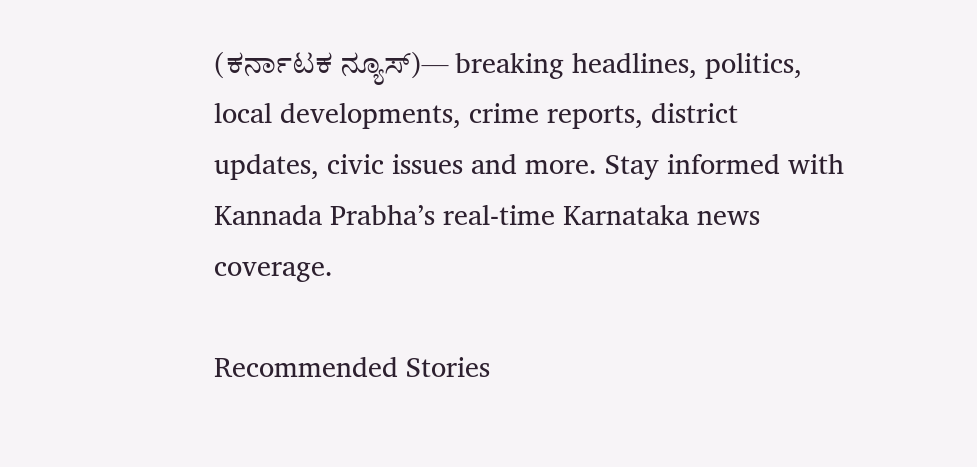(ಕರ್ನಾಟಕ ನ್ಯೂಸ್)— breaking headlines, politics, local developments, crime reports, district updates, civic issues and more. Stay informed with Kannada Prabha’s real‑time Karnataka news coverage.

Recommended Stories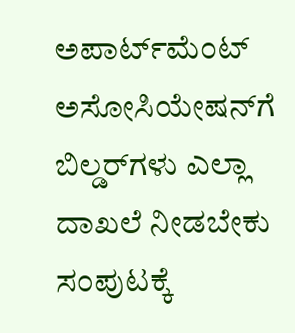ಅಪಾರ್ಟ್‌ಮೆಂಟ್ ಅಸೋಸಿಯೇಷನ್‌ಗೆ ಬಿಲ್ಡರ್‌ಗಳು ಎಲ್ಲಾ ದಾಖಲೆ ನೀಡಬೇಕು
ಸಂಪುಟಕ್ಕೆ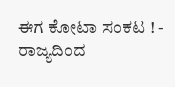ಈಗ ಕೋಟಾ ಸಂಕಟ ! - ರಾಜ್ಯದಿಂದ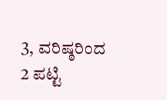3, ವರಿಷ್ಠರಿಂದ 2 ಪಟ್ಟಿ